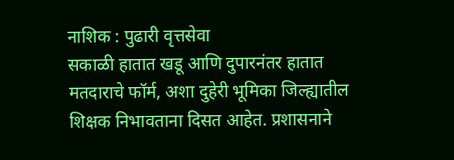नाशिक : पुढारी वृत्तसेवा
सकाळी हातात खडू आणि दुपारनंतर हातात मतदाराचे फॉर्म, अशा दुहेरी भूमिका जिल्ह्यातील शिक्षक निभावताना दिसत आहेत. प्रशासनाने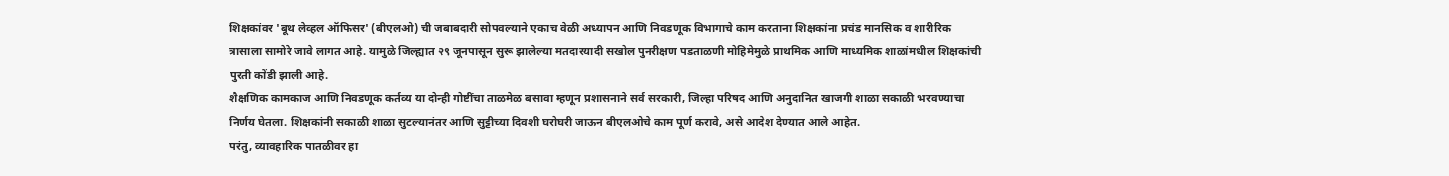शिक्षकांवर 'बूथ लेव्हल ऑफिसर' (बीएलओ) ची जबाबदारी सोपवल्याने एकाच वेळी अध्यापन आणि निवडणूक विभागाचे काम करताना शिक्षकांना प्रचंड मानसिक व शारीरिक त्रासाला सामोरे जावे लागत आहे. यामुळे जिल्ह्यात २९ जूनपासून सुरू झालेल्या मतदारयादी सखोल पुनरीक्षण पडताळणी मोहिमेमुळे प्राथमिक आणि माध्यमिक शाळांमधील शिक्षकांची पुरती कोंडी झाली आहे.
शैक्षणिक कामकाज आणि निवडणूक कर्तव्य या दोन्ही गोष्टींचा ताळमेळ बसावा म्हणून प्रशासनाने सर्व सरकारी, जिल्हा परिषद आणि अनुदानित खाजगी शाळा सकाळी भरवण्याचा निर्णय घेतला. शिक्षकांनी सकाळी शाळा सुटल्यानंतर आणि सुट्टीच्या दिवशी घरोघरी जाऊन बीएलओचे काम पूर्ण करावे, असे आदेश देण्यात आले आहेत.
परंतु, व्यावहारिक पातळीवर हा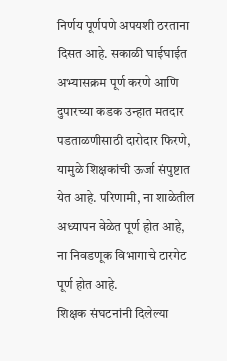निर्णय पूर्णपणे अपयशी ठरताना दिसत आहे. सकाळी घाईघाईत अभ्यासक्रम पूर्ण करणे आणि दुपारच्या कडक उन्हात मतदार पडताळणीसाठी दारोदार फिरणे, यामुळे शिक्षकांची ऊर्जा संपुष्टात येत आहे. परिणामी, ना शाळेतील अध्यापन वेळेत पूर्ण होत आहे, ना निवडणूक विभागाचे टारगेट पूर्ण होत आहे.
शिक्षक संघटनांनी दिलेल्या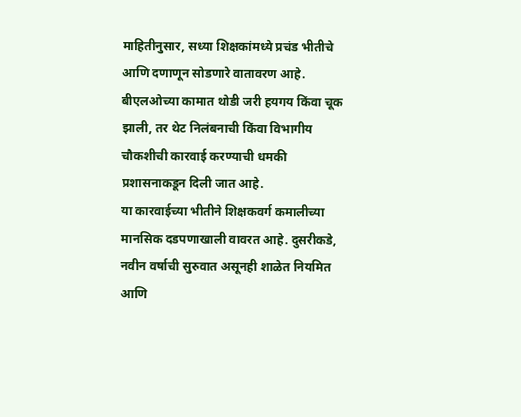माहितीनुसार, सध्या शिक्षकांमध्ये प्रचंड भीतीचे आणि दणाणून सोडणारे वातावरण आहे. बीएलओच्या कामात थोडी जरी हयगय किंवा चूक झाली, तर थेट निलंबनाची किंवा विभागीय चौकशीची कारवाई करण्याची धमकी प्रशासनाकडून दिली जात आहे.
या कारवाईच्या भीतीने शिक्षकवर्ग कमालीच्या मानसिक दडपणाखाली वावरत आहे. दुसरीकडे, नवीन वर्षाची सुरुवात असूनही शाळेत नियमित आणि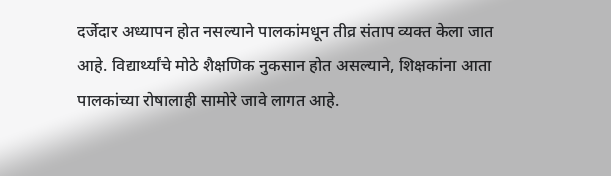दर्जेदार अध्यापन होत नसल्याने पालकांमधून तीव्र संताप व्यक्त केला जात आहे. विद्यार्थ्यांचे मोठे शैक्षणिक नुकसान होत असल्याने, शिक्षकांना आता पालकांच्या रोषालाही सामोरे जावे लागत आहे.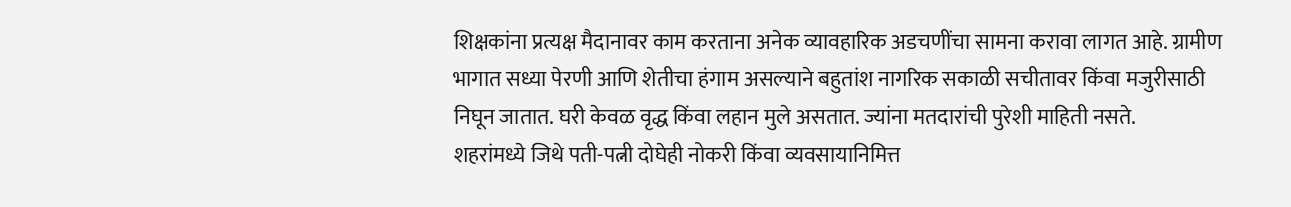शिक्षकांना प्रत्यक्ष मैदानावर काम करताना अनेक व्यावहारिक अडचणींचा सामना करावा लागत आहे. ग्रामीण भागात सध्या पेरणी आणि शेतीचा हंगाम असल्याने बहुतांश नागरिक सकाळी सचीतावर किंवा मजुरीसाठी निघून जातात. घरी केवळ वृद्ध किंवा लहान मुले असतात. ज्यांना मतदारांची पुरेशी माहिती नसते.
शहरांमध्ये जिथे पती-पत्नी दोघेही नोकरी किंवा व्यवसायानिमित्त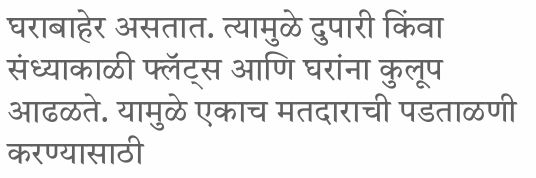घराबाहेर असतात. त्यामुळे दुपारी किंवा संध्याकाळी फ्लॅट्स आणि घरांना कुलूप आढळते. यामुळे एकाच मतदाराची पडताळणी करण्यासाठी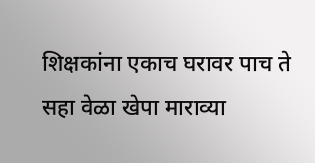शिक्षकांना एकाच घरावर पाच ते सहा वेळा खेपा माराव्या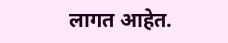लागत आहेत.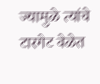ज्यामुळे त्यांचे टारगेट वेळेत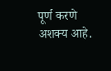पूर्ण करणे अशक्य आहे.